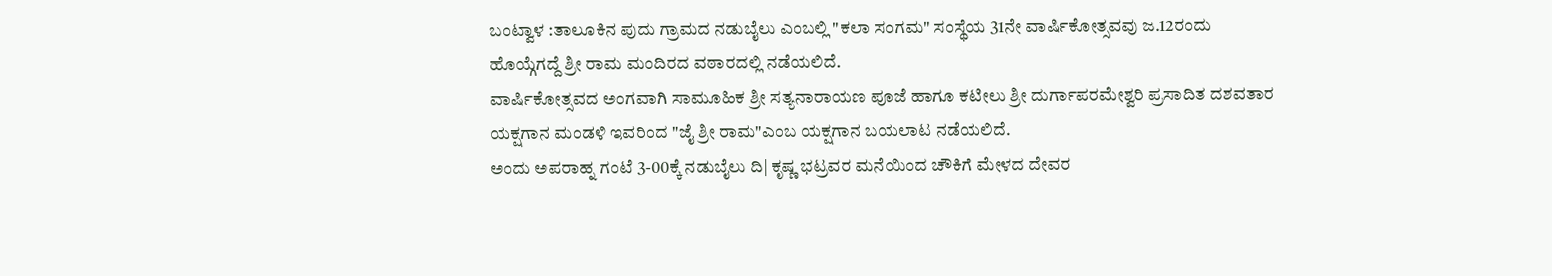ಬಂಟ್ವಾಳ :ತಾಲೂಕಿನ ಪುದು ಗ್ರಾಮದ ನಡುಬೈಲು ಎಂಬಲ್ಲಿ "ಕಲಾ ಸಂಗಮ" ಸಂಸ್ಥೆಯ 31ನೇ ವಾರ್ಷಿಕೋತ್ಸವವು ಜ.12ರಂದು ಹೊಯ್ಗೆಗದ್ದೆ ಶ್ರೀ ರಾಮ ಮಂದಿರದ ವಠಾರದಲ್ಲಿ ನಡೆಯಲಿದೆ.
ವಾರ್ಷಿಕೋತ್ಸವದ ಅಂಗವಾಗಿ ಸಾಮೂಹಿಕ ಶ್ರೀ ಸತ್ಯನಾರಾಯಣ ಪೂಜೆ ಹಾಗೂ ಕಟೀಲು ಶ್ರೀ ದುರ್ಗಾಪರಮೇಶ್ವರಿ ಪ್ರಸಾದಿತ ದಶವತಾರ ಯಕ್ಷಗಾನ ಮಂಡಳಿ ಇವರಿಂದ "ಜೈ ಶ್ರೀ ರಾಮ"ಎಂಬ ಯಕ್ಷಗಾನ ಬಯಲಾಟ ನಡೆಯಲಿದೆ.
ಅಂದು ಅಪರಾಹ್ನ ಗಂಟೆ 3-00ಕ್ಕೆ ನಡುಬೈಲು ದಿ| ಕೃಷ್ಣ ಭಟ್ರವರ ಮನೆಯಿಂದ ಚೌಕಿಗೆ ಮೇಳದ ದೇವರ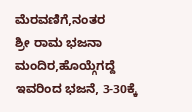ಮೆರವಣಿಗೆ,ನಂತರ
ಶ್ರೀ ರಾಮ ಭಜನಾ ಮಂದಿರ,ಹೊಯ್ಗೆಗದ್ದೆ ಇವರಿಂದ ಭಜನೆ, 3-30ಕ್ಕೆ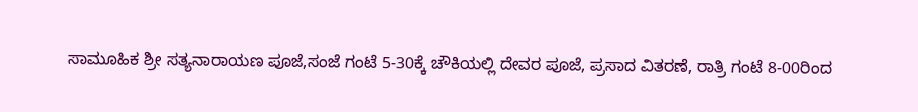ಸಾಮೂಹಿಕ ಶ್ರೀ ಸತ್ಯನಾರಾಯಣ ಪೂಜೆ,ಸಂಜೆ ಗಂಟೆ 5-30ಕ್ಕೆ ಚೌಕಿಯಲ್ಲಿ ದೇವರ ಪೂಜೆ, ಪ್ರಸಾದ ವಿತರಣೆ, ರಾತ್ರಿ ಗಂಟೆ 8-00ರಿಂದ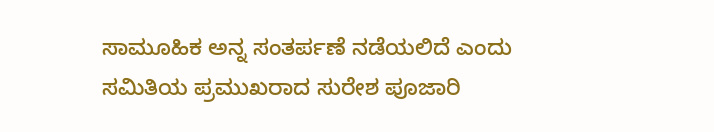ಸಾಮೂಹಿಕ ಅನ್ನ ಸಂತರ್ಪಣೆ ನಡೆಯಲಿದೆ ಎಂದು ಸಮಿತಿಯ ಪ್ರಮುಖರಾದ ಸುರೇಶ ಪೂಜಾರಿ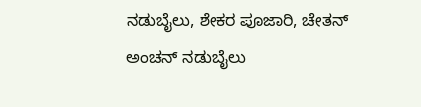ನಡುಬೈಲು, ಶೇಕರ ಪೂಜಾರಿ, ಚೇತನ್ ಅಂಚನ್ ನಡುಬೈಲು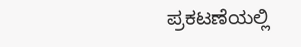ಪ್ರಕಟಣೆಯಲ್ಲಿ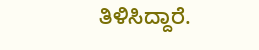ತಿಳಿಸಿದ್ದಾರೆ.